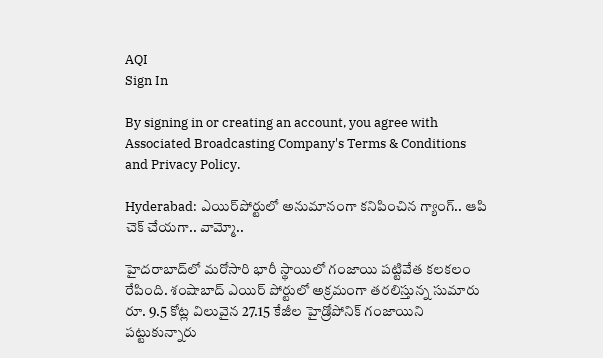AQI
Sign In

By signing in or creating an account, you agree with Associated Broadcasting Company's Terms & Conditions and Privacy Policy.

Hyderabad: ఎయిర్‌పోర్టులో అనుమానంగా కనిపించిన గ్యాంగ్.. ఆపి చెక్‌ చేయగా.. వామ్మో..

హైదరాబాద్‌లో మరోసారి భారీ స్థాయిలో గంజాయి పట్టివేత కలకలం రేపింది. శంషాబాద్‌ ఎయిర్‌ పోర్టులో అక్రమంగా తరలిస్తున్న సుమారు రూ. 9.5 కోట్ల విలువైన 27.15 కేజీల హైడ్రోపోనిక్ గంజాయిని పట్టుకున్నారు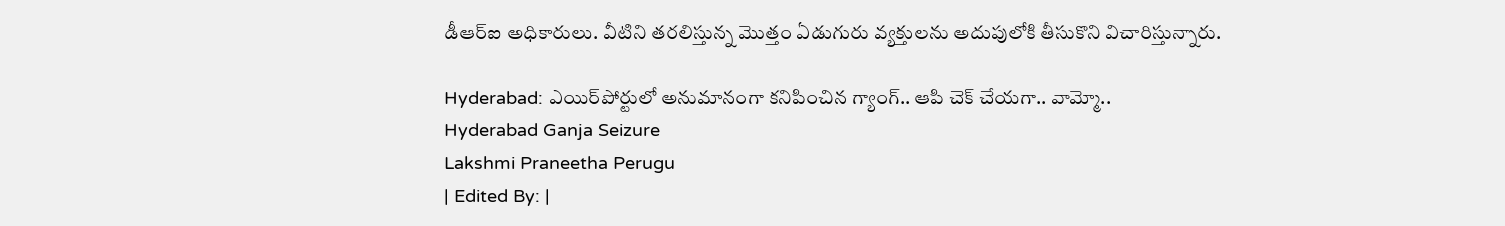డీఆర్ఐ అధికారులు. వీటిని తరలిస్తున్న మొత్తం ఏడుగురు వ్యక్తులను అదుపులోకి తీసుకొని విచారిస్తున్నారు.

Hyderabad: ఎయిర్‌పోర్టులో అనుమానంగా కనిపించిన గ్యాంగ్.. ఆపి చెక్‌ చేయగా.. వామ్మో..
Hyderabad Ganja Seizure
Lakshmi Praneetha Perugu
| Edited By: |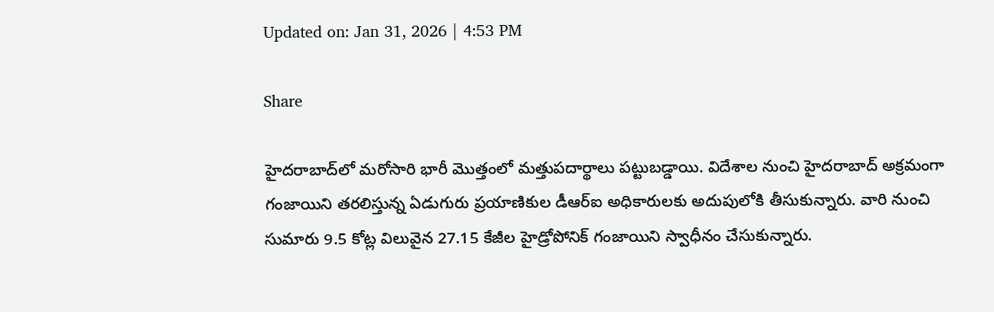Updated on: Jan 31, 2026 | 4:53 PM

Share

హైదరాబాద్‌లో మరోసారి భారీ మొత్తంలో మత్తుపదార్థాలు పట్టుబడ్డాయి. విదేశాల నుంచి హైదరాబాద్‌ అక్రమంగా గంజాయిని తరలిస్తున్న ఏడుగురు ప్రయాణికుల డీఆర్ఐ అధికారులకు అదుపులోకి తీసుకున్నారు. వారి నుంచి సుమారు 9.5 కోట్ల విలువైన 27.15 కేజీల హైడ్రోపోనిక్ గంజాయిని స్వాధీనం చేసుకున్నారు.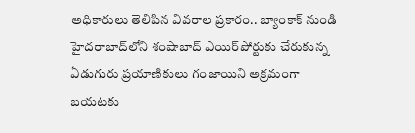అధికారులు తెలిపిన వివరాల ప్రకారం.. బ్యాంకాక్ నుండి హైదరాబాద్‌లోని శంషాబాద్‌ ఎయిర్‌పోర్టుకు చేరుకున్న ఏడుగురు ప్రయాణికులు గంజాయిని అక్రమంగా బయటకు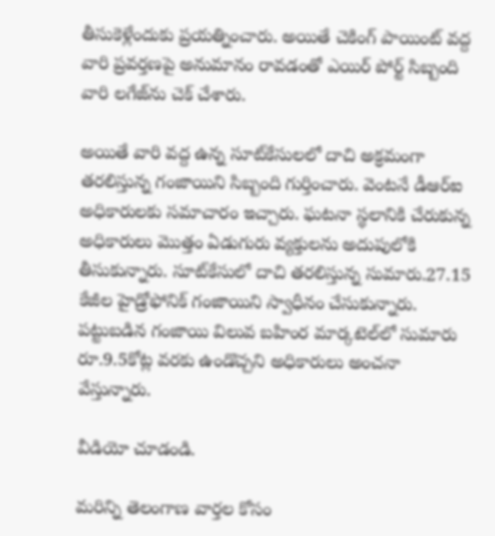తీసుకెళ్లేందుకు ప్రయత్నించారు. అయితే చెకింగ్‌ పాయింట్‌ వద్ద వారి ప్రవర్తణపై అనుమానం రావడంతో ఎయిర్‌ పోర్ట్ సిబ్బంది వారి లగేజ్‌ను చెక్‌ చేశారు.

అయితే వారి వద్ద ఉన్న సూట్‌కేసులలో దాచి అక్రమంగా తరలిస్తున్న గంజాయిని సిబ్బంది గుర్తించారు. వెంటనే డీఆర్ఐ అధికారులకు సమాచారం ఇచ్చారు. ఘటనా స్థలానికి చేరుకున్న అధికారులు మొత్తం ఏడుగురు వ్యక్తులను అదుపులోకి తీసుకున్నారు. సూట్‌కేసులో దాచి తరలిస్తున్న సుమారు.27.15 కేజీల హైడ్రోఫోనిక్ గంజాయిని స్వాధీనం చేసుకున్నారు. పట్టుబడిన గంజాయి విలువ బహింర మార్కటెల్‌లో సుమారు రూ.9.5కోట్ల వరకు ఉండొచ్చని అధికారులు అంచనా వేస్తున్నారు.

వీడియో చూడండి.

మరిన్ని తెలంగాణ వార్తల కోసం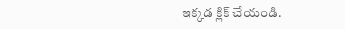ఇక్కడ క్లిక్ చేయండి.